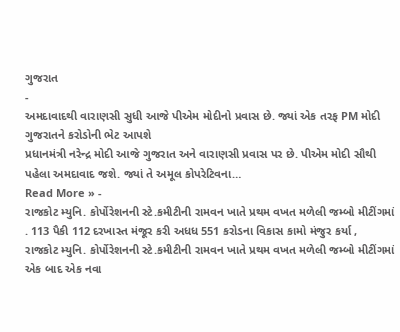ગુજરાત
-
અમદાવાદથી વારાણસી સુધી આજે પીએમ મોદીનો પ્રવાસ છે. જ્યાં એક તરફ PM મોદી ગુજરાતને કરોડોની ભેટ આપશે
પ્રધાનમંત્રી નરેન્દ્ર મોદી આજે ગુજરાત અને વારાણસી પ્રવાસ પર છે. પીએમ મોદી સૌથી પહેલા અમદાવાદ જશે. જ્યાં તે અમૂલ કોપરેટિવના…
Read More » -
રાજકોટ મ્યુનિ. કોર્પોરેશનની સ્ટે.કમીટીની રામવન ખાતે પ્રથમ વખત મળેલી જમ્બો મીટીંગમાં . 113 પૈકી 112 દરખાસ્ત મંજૂર કરી અધધ 551 કરોડના વિકાસ કામો મંજુર કર્યા ,
રાજકોટ મ્યુનિ. કોર્પોરેશનની સ્ટે.કમીટીની રામવન ખાતે પ્રથમ વખત મળેલી જમ્બો મીટીંગમાં એક બાદ એક નવા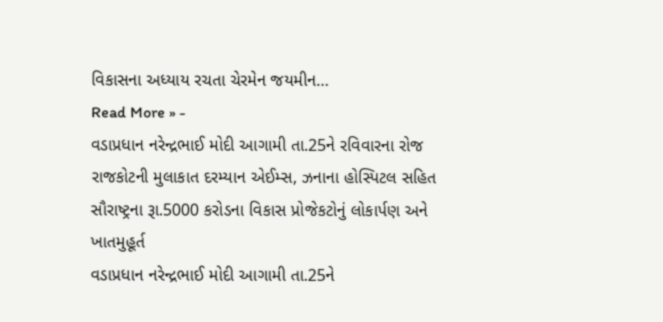વિકાસના અધ્યાય રચતા ચેરમેન જયમીન…
Read More » -
વડાપ્રધાન નરેન્દ્રભાઈ મોદી આગામી તા.25ને રવિવારના રોજ રાજકોટની મુલાકાત દરમ્યાન એઈમ્સ, ઝનાના હોસ્પિટલ સહિત સૌરાષ્ટ્રના રૂા.5000 કરોડના વિકાસ પ્રોજેકટોનું લોકાર્પણ અને ખાતમુહૂર્ત
વડાપ્રધાન નરેન્દ્રભાઈ મોદી આગામી તા.25ને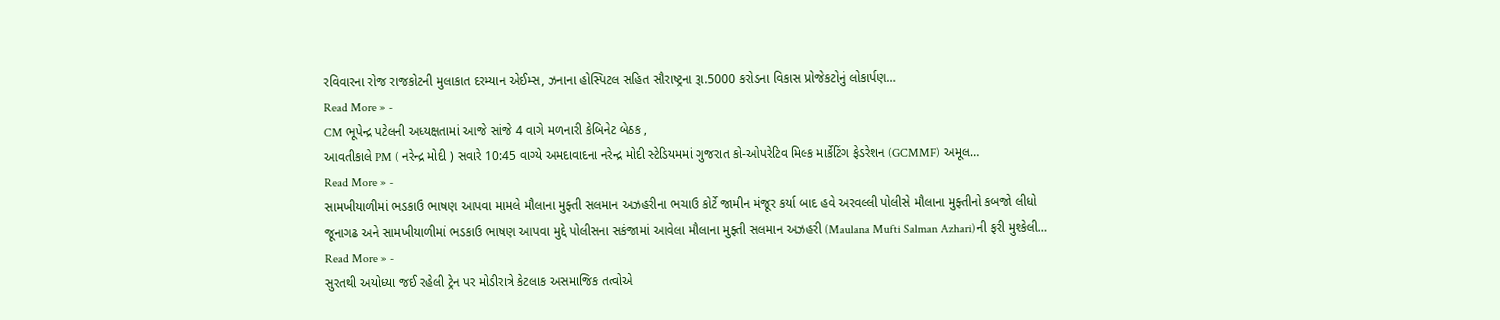રવિવારના રોજ રાજકોટની મુલાકાત દરમ્યાન એઈમ્સ, ઝનાના હોસ્પિટલ સહિત સૌરાષ્ટ્રના રૂા.5000 કરોડના વિકાસ પ્રોજેકટોનું લોકાર્પણ…
Read More » -
CM ભૂપેન્દ્ર પટેલની અધ્યક્ષતામાં આજે સાંજે 4 વાગે મળનારી કેબિનેટ બેઠક ,
આવતીકાલે PM ( નરેન્દ્ર મોદી ) સવારે 10:45 વાગ્યે અમદાવાદના નરેન્દ્ર મોદી સ્ટેડિયમમાં ગુજરાત કો-ઓપરેટિવ મિલ્ક માર્કેટિંગ ફેડરેશન (GCMMF) અમૂલ…
Read More » -
સામખીયાળીમાં ભડકાઉ ભાષણ આપવા મામલે મૌલાના મુફ્તી સલમાન અઝહરીના ભચાઉ કોર્ટે જામીન મંજૂર કર્યા બાદ હવે અરવલ્લી પોલીસે મૌલાના મુફ્તીનો કબજો લીધો
જૂનાગઢ અને સામખીયાળીમાં ભડકાઉ ભાષણ આપવા મુદ્દે પોલીસના સકંજામાં આવેલા મૌલાના મુફ્તી સલમાન અઝહરી (Maulana Mufti Salman Azhari)ની ફરી મુશ્કેલી…
Read More » -
સુરતથી અયોધ્યા જઈ રહેલી ટ્રેન પર મોડીરાત્રે કેટલાક અસમાજિક તત્વોએ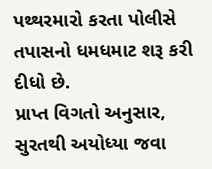પથ્થરમારો કરતા પોલીસે તપાસનો ધમધમાટ શરૂ કરી દીધો છે.
પ્રાપ્ત વિગતો અનુસાર, સુરતથી અયોધ્યા જવા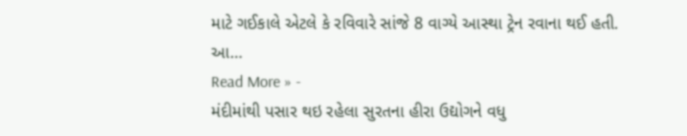માટે ગઈકાલે એટલે કે રવિવારે સાંજે 8 વાગ્યે આસ્થા ટ્રેન રવાના થઈ હતી. આ…
Read More » -
મંદીમાંથી પસાર થઇ રહેલા સુરતના હીરા ઉદ્યોગને વધુ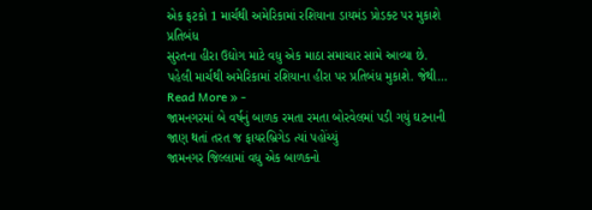એક ફટકો 1 માર્ચથી અમેરિકામાં રશિયાના ડાયમંડ પ્રોડક્ટ પર મુકાશે પ્રતિબંધ
સુરતના હીરા ઉદ્યોગ માટે વધુ એક માઠા સમાચાર સામે આવ્યા છે. પહેલી માર્ચથી અમેરિકામાં રશિયાના હીરા પર પ્રતિબંધ મુકાશે. જેથી…
Read More » -
જામનગરમાં બે વર્ષનું બાળક રમતા રમતા બોરવેલમાં પડી ગયું ઘટનાની જાણ થતાં તરત જ ફાયરબ્રિગેડ ત્યાં પહોંચ્યું
જામનગર જિલ્લામાં વધુ એક બાળકનો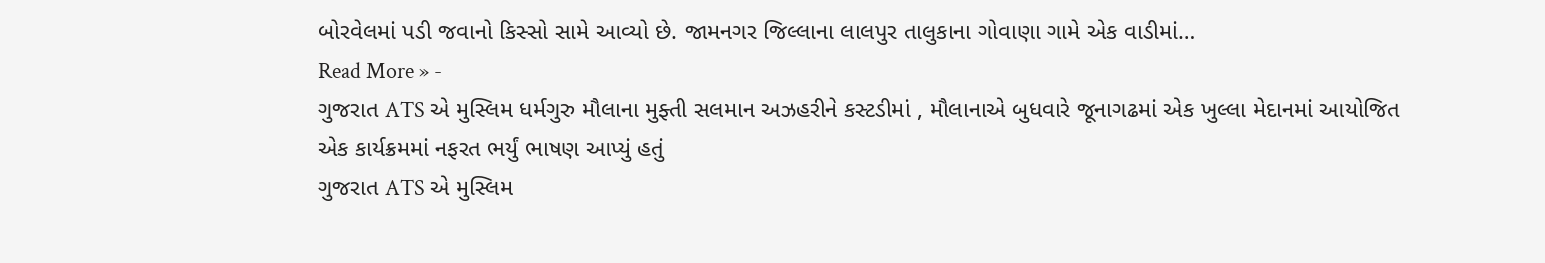બોરવેલમાં પડી જવાનો કિસ્સો સામે આવ્યો છે. જામનગર જિલ્લાના લાલપુર તાલુકાના ગોવાણા ગામે એક વાડીમાં…
Read More » -
ગુજરાત ATS એ મુસ્લિમ ધર્મગુરુ મૌલાના મુફ્તી સલમાન અઝહરીને કસ્ટડીમાં , મૌલાનાએ બુધવારે જૂનાગઢમાં એક ખુલ્લા મેદાનમાં આયોજિત એક કાર્યક્રમમાં નફરત ભર્યું ભાષણ આપ્યું હતું
ગુજરાત ATS એ મુસ્લિમ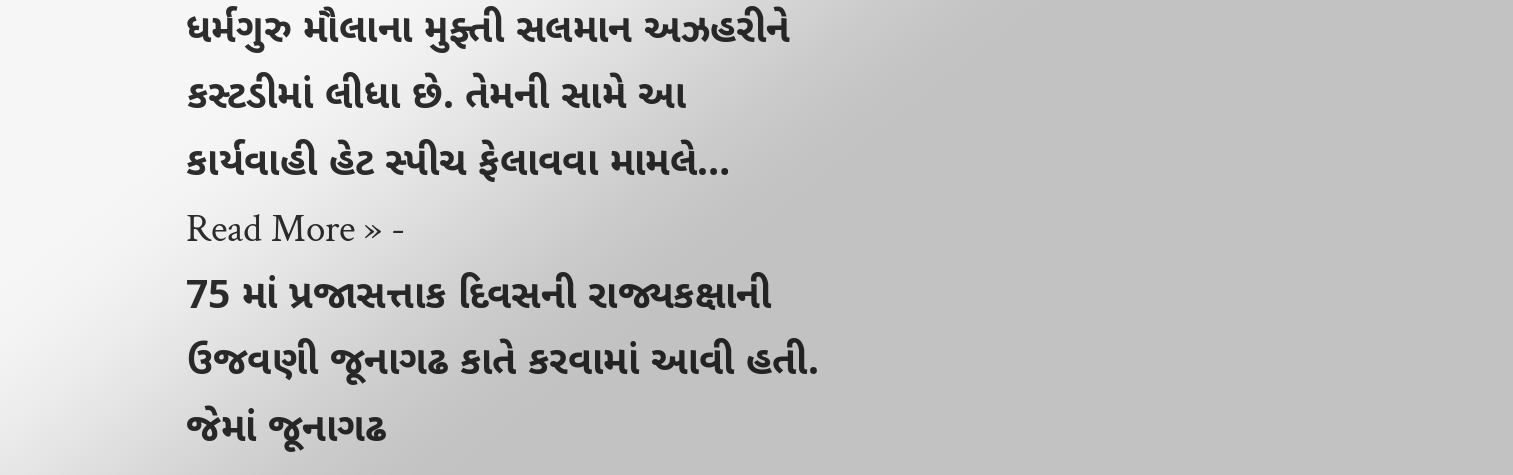ધર્મગુરુ મૌલાના મુફ્તી સલમાન અઝહરીને કસ્ટડીમાં લીધા છે. તેમની સામે આ કાર્યવાહી હેટ સ્પીચ ફેલાવવા મામલે…
Read More » -
75 માં પ્રજાસત્તાક દિવસની રાજ્યકક્ષાની ઉજવણી જૂનાગઢ કાતે કરવામાં આવી હતી. જેમાં જૂનાગઢ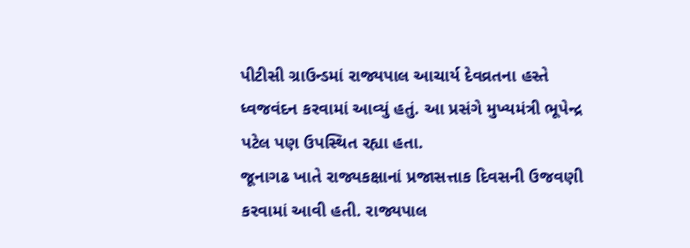પીટીસી ગ્રાઉન્ડમાં રાજ્યપાલ આચાર્ય દેવવ્રતના હસ્તે ધ્વજવંદન કરવામાં આવ્યું હતું. આ પ્રસંગે મુખ્યમંત્રી ભૂપેન્દ્ર પટેલ પણ ઉપસ્થિત રહ્યા હતા.
જૂનાગઢ ખાતે રાજ્યકક્ષાનાં પ્રજાસત્તાક દિવસની ઉજવણી કરવામાં આવી હતી. રાજ્યપાલ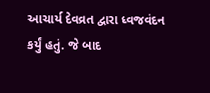આચાર્ય દેવવ્રત દ્વારા ધ્વજવંદન કર્યું હતું. જે બાદ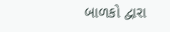બાળકો દ્વારા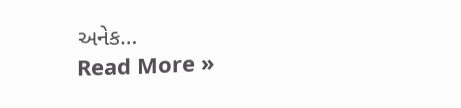અનેક…
Read More »